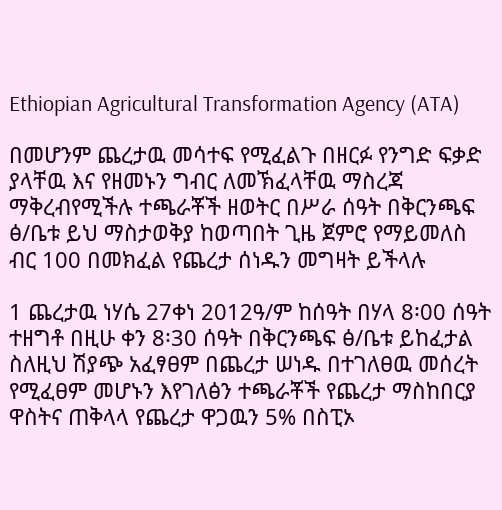Ethiopian Agricultural Transformation Agency (ATA)

በመሆንም ጨረታዉ መሳተፍ የሚፈልጉ በዘርፉ የንግድ ፍቃድ ያላቸዉ እና የዘመኑን ግብር ለመኽፈላቸዉ ማስረጃ ማቅረብየሚችሉ ተጫራቾች ዘወትር በሥራ ሰዓት በቅርንጫፍ ፅ/ቤቱ ይህ ማስታወቅያ ከወጣበት ጊዜ ጀምሮ የማይመለስ ብር 100 በመክፈል የጨረታ ሰነዱን መግዛት ይችላሉ

1 ጨረታዉ ነሃሴ 27ቀነ 2012ዓ/ም ከሰዓት በሃላ 8፡00 ሰዓት ተዘግቶ በዚሁ ቀን 8፡30 ሰዓት በቅርንጫፍ ፅ/ቤቱ ይከፈታል ስለዚህ ሽያጭ አፈፃፀም በጨረታ ሠነዱ በተገለፀዉ መሰረት የሚፈፀም መሆኑን እየገለፅን ተጫራቾች የጨረታ ማስከበርያ ዋስትና ጠቅላላ የጨረታ ዋጋዉን 5% በስፒኦ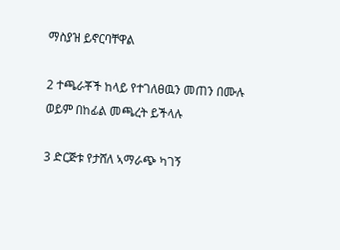ማስያዝ ይኖርባቸዋል

2 ተጫራቾች ከላይ የተገለፀዉን መጠን በሙሉ ወይም በከፊል መጫረት ይችላሉ

3 ድርጅቱ የታሸለ ኣማራጭ ካገኝ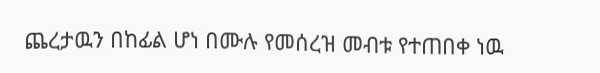ጨረታዉን በከፊል ሆነ በሙሉ የመሰረዝ መብቱ የተጠበቀ ነዉ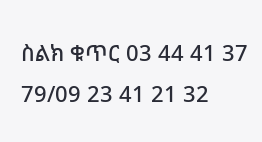ስልክ ቁጥር 03 44 41 37 79/09 23 41 21 32